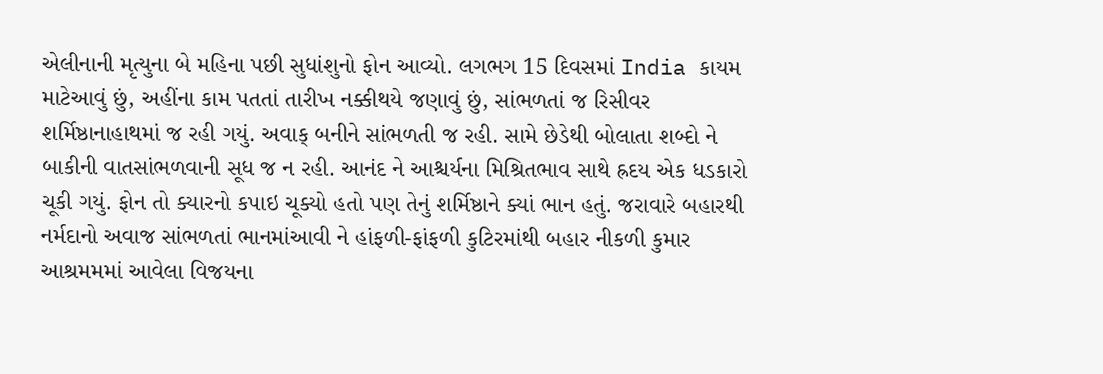એલીનાની મૃત્યુના બે મહિના પછી સુધાંશુનો ફોન આવ્યો. લગભગ 15 દિવસમાં India કાયમ માટેઆવું છું, અહીંના કામ પતતાં તારીખ નક્કીથયે જણાવું છું, સાંભળતાં જ રિસીવર શર્મિષ્ઠાનાહાથમાં જ રહી ગયું. અવાક્ બનીને સાંભળતી જ રહી. સામે છેડેથી બોલાતા શબ્દો ને બાકીની વાતસાંભળવાની સૂધ જ ન રહી. આનંદ ને આશ્ચર્યના મિશ્રિતભાવ સાથે હ્રદય એક ધડકારો ચૂકી ગયું. ફોન તો ક્યારનો કપાઇ ચૂક્યો હતો પણ તેનું શર્મિષ્ઠાને ક્યાં ભાન હતું. જરાવારે બહારથી નર્મદાનો અવાજ સાંભળતાં ભાનમાંઆવી ને હાંફળી-ફાંફળી કુટિરમાંથી બહાર નીકળી કુમાર આશ્રમમમાં આવેલા વિજયના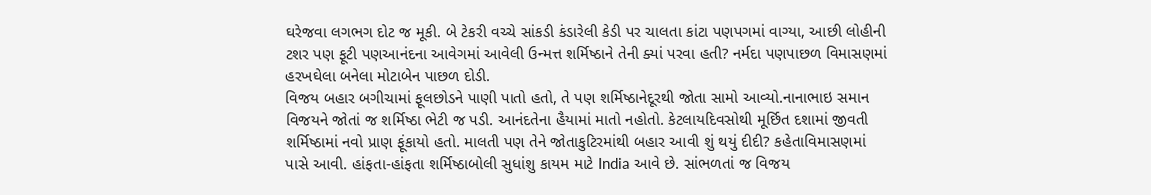ઘરેજવા લગભગ દોટ જ મૂકી. બે ટેકરી વચ્ચે સાંકડી કંડારેલી કેડી પર ચાલતા કાંટા પણપગમાં વાગ્યા, આછી લોહીની ટશર પણ ફૂટી પણઆનંદના આવેગમાં આવેલી ઉન્મત્ત શર્મિષ્ઠાને તેની ક્યાં પરવા હતી? નર્મદા પણપાછળ વિમાસણમાં હરખઘેલા બનેલા મોટાબેન પાછળ દોડી.
વિજય બહાર બગીચામાં ફૂલછોડને પાણી પાતો હતો, તે પણ શર્મિષ્ઠાનેદૂરથી જોતા સામો આવ્યો.નાનાભાઇ સમાન વિજયને જોતાં જ શર્મિષ્ઠા ભેટી જ પડી. આનંદતેના હૈયામાં માતો નહોતો. કેટલાયદિવસોથી મૂર્છિત દશામાં જીવતી શર્મિષ્ઠામાં નવો પ્રાણ ફૂંકાયો હતો. માલતી પણ તેને જોતાકુટિરમાંથી બહાર આવી શું થયું દીદી? કહેતાવિમાસણમાં પાસે આવી. હાંફતા-હાંફતા શર્મિષ્ઠાબોલી સુધાંશુ કાયમ માટે India આવે છે. સાંભળતાં જ વિજય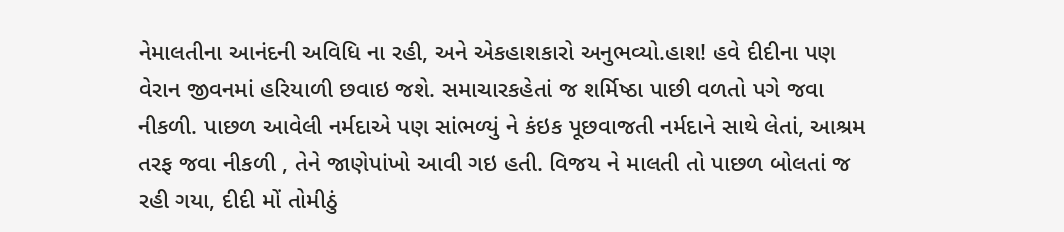નેમાલતીના આનંદની અવિધિ ના રહી, અને એકહાશકારો અનુભવ્યો.હાશ! હવે દીદીના પણ વેરાન જીવનમાં હરિયાળી છવાઇ જશે. સમાચારકહેતાં જ શર્મિષ્ઠા પાછી વળતો પગે જવા નીકળી. પાછળ આવેલી નર્મદાએ પણ સાંભળ્યું ને કંઇક પૂછવાજતી નર્મદાને સાથે લેતાં, આશ્રમ તરફ જવા નીકળી , તેને જાણેપાંખો આવી ગઇ હતી. વિજય ને માલતી તો પાછળ બોલતાં જ રહી ગયા, દીદી મોં તોમીઠું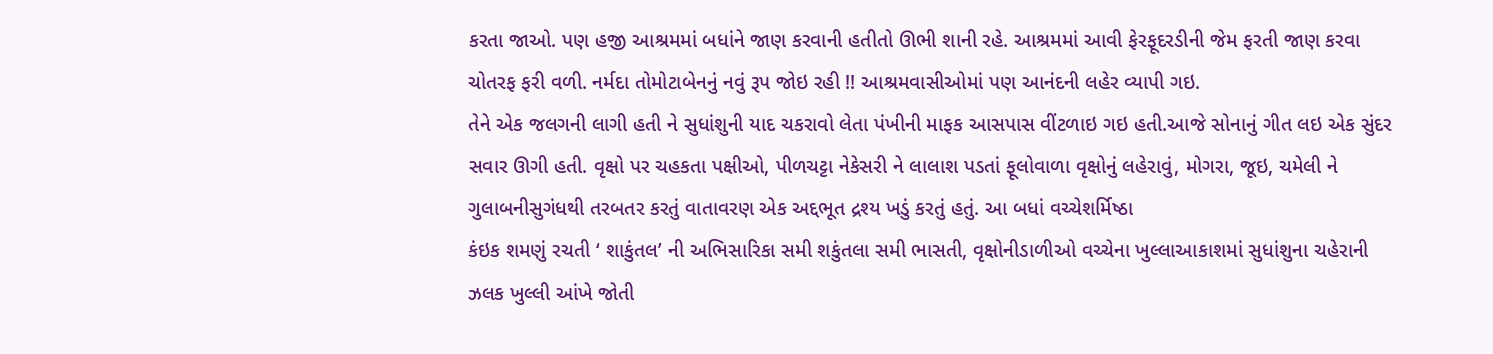કરતા જાઓ. પણ હજી આશ્રમમાં બધાંને જાણ કરવાની હતીતો ઊભી શાની રહે. આશ્રમમાં આવી ફેરફૂદરડીની જેમ ફરતી જાણ કરવા ચોતરફ ફરી વળી. નર્મદા તોમોટાબેનનું નવું રૂપ જોઇ રહી !! આશ્રમવાસીઓમાં પણ આનંદની લહેર વ્યાપી ગઇ.
તેને એક જલગની લાગી હતી ને સુધાંશુની યાદ ચકરાવો લેતા પંખીની માફક આસપાસ વીંટળાઇ ગઇ હતી.આજે સોનાનું ગીત લઇ એક સુંદર સવાર ઊગી હતી. વૃક્ષો પર ચહકતા પક્ષીઓ, પીળચટ્ટા નેકેસરી ને લાલાશ પડતાં ફૂલોવાળા વૃક્ષોનું લહેરાવું, મોગરા, જૂઇ, ચમેલી ને ગુલાબનીસુગંધથી તરબતર કરતું વાતાવરણ એક અદ્દભૂત દ્રશ્ય ખડું કરતું હતું. આ બધાં વચ્ચેશર્મિષ્ઠા
કંઇક શમણું રચતી ‘ શાકુંતલ’ ની અભિસારિકા સમી શકુંતલા સમી ભાસતી, વૃક્ષોનીડાળીઓ વચ્ચેના ખુલ્લાઆકાશમાં સુધાંશુના ચહેરાની ઝલક ખુલ્લી આંખે જોતી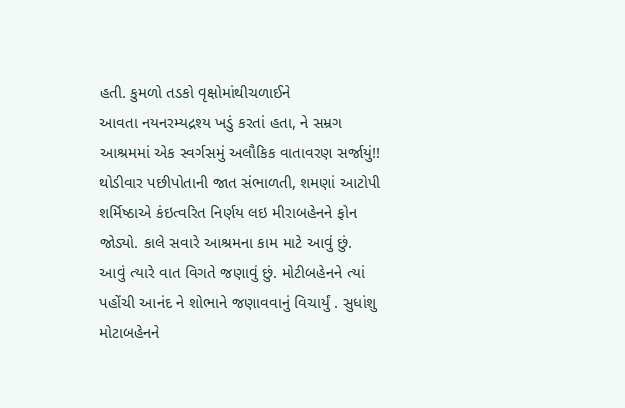હતી. કુમળો તડકો વૃક્ષોમાંથીચળાઈને
આવતા નયનરમ્યદ્રશ્ય ખડું કરતાં હતા, ને સમ્રગ આશ્રમમાં એક સ્વર્ગસમું અલૌકિક વાતાવરણ સર્જાયું!!
થોડીવાર પછીપોતાની જાત સંભાળતી, શમણાં આટોપી શર્મિષ્ઠાએ કંઇત્વરિત નિર્ણય લઇ મીરાબહેનને ફોન જોડ્યો. કાલે સવારે આશ્રમના કામ માટે આવું છું. આવું ત્યારે વાત વિગતે જણાવું છું. મોટીબહેનને ત્યાં પહોંચી આનંદ ને શોભાને જણાવવાનું વિચાર્યું . સુધાંશુ મોટાબહેનને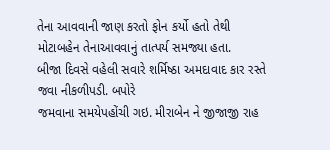તેના આવવાની જાણ કરતો ફોન કર્યો હતો તેથી મોટાબહેન તેનાઆવવાનું તાત્પર્ય સમજ્યા હતા.
બીજા દિવસે વહેલી સવારે શર્મિષ્ઠા અમદાવાદ કાર રસ્તે જવા નીકળીપડી. બપોરે
જમવાના સમયેપહોંચી ગઇ. મીરાબેન ને જીજાજી રાહ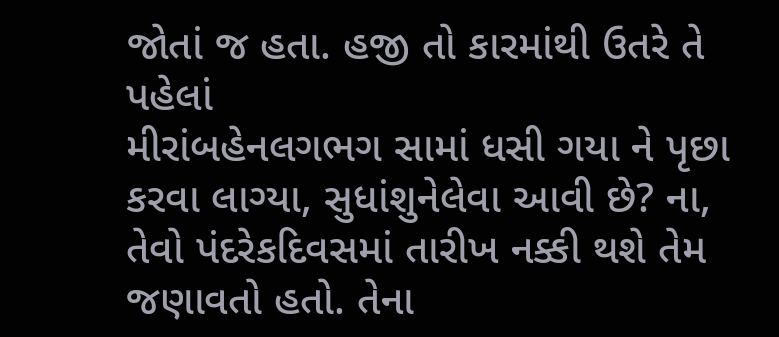જોતાં જ હતા. હજી તો કારમાંથી ઉતરે તે પહેલાં
મીરાંબહેનલગભગ સામાં ધસી ગયા ને પૃછા કરવા લાગ્યા, સુધાંશુનેલેવા આવી છે? ના, તેવો પંદરેકદિવસમાં તારીખ નક્કી થશે તેમ જણાવતો હતો. તેના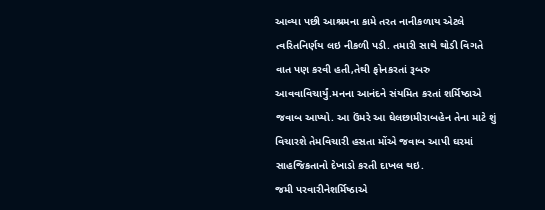આવ્યા પછી આશ્રમના કામે તરત નાનીકળાય એટલે ત્વરિતનિર્ણય લઇ નીકળી પડી. તમારી સાથે થોડી વિગતે વાત પણ કરવી હતી,તેથી ફોનકરતાં રૂબરુ આવવાવિચાર્યું.મનના આનંદને સંયમિત કરતાં શર્મિષ્ઠાએ જવાબ આપ્યો. આ ઉંમરે આ ઘેલછામીરાબહેન તેના માટે શું વિચારશે તેમવિચારી હસતા મોંએ જવાબ આપી ઘરમાં સાહજિકતાનો દેખાડો કરતી દાખલ થઇ.
જમી પરવારીનેશર્મિષ્ઠાએ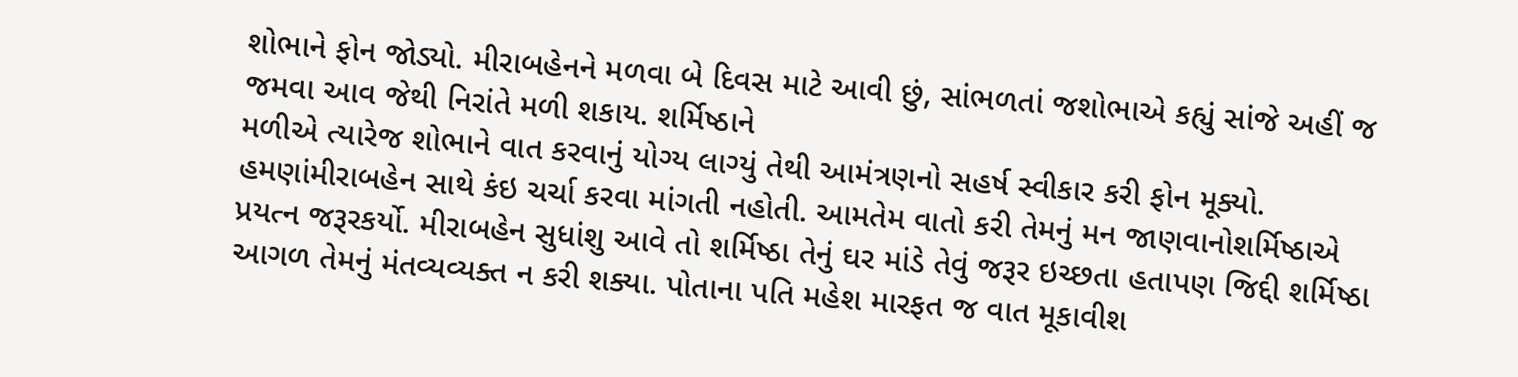શોભાને ફોન જોડ્યો. મીરાબહેનને મળવા બે દિવસ માટે આવી છું, સાંભળતાં જશોભાએ કહ્યું સાંજે અહીં જ જમવા આવ જેથી નિરાંતે મળી શકાય. શર્મિષ્ઠાને
મળીએ ત્યારેજ શોભાને વાત કરવાનું યોગ્ય લાગ્યું તેથી આમંત્રણનો સહર્ષ સ્વીકાર કરી ફોન મૂક્યો. હમણાંમીરાબહેન સાથે કંઇ ચર્ચા કરવા માંગતી નહોતી. આમતેમ વાતો કરી તેમનું મન જાણવાનોશર્મિષ્ઠાએ પ્રયત્ન જરૂરકર્યો. મીરાબહેન સુધાંશુ આવે તો શર્મિષ્ઠા તેનું ઘર માંડે તેવું જરૂર ઇચ્છતા હતાપણ જિદ્દી શર્મિષ્ઠા આગળ તેમનું મંતવ્યવ્યક્ત ન કરી શક્યા. પોતાના પતિ મહેશ મારફત જ વાત મૂકાવીશ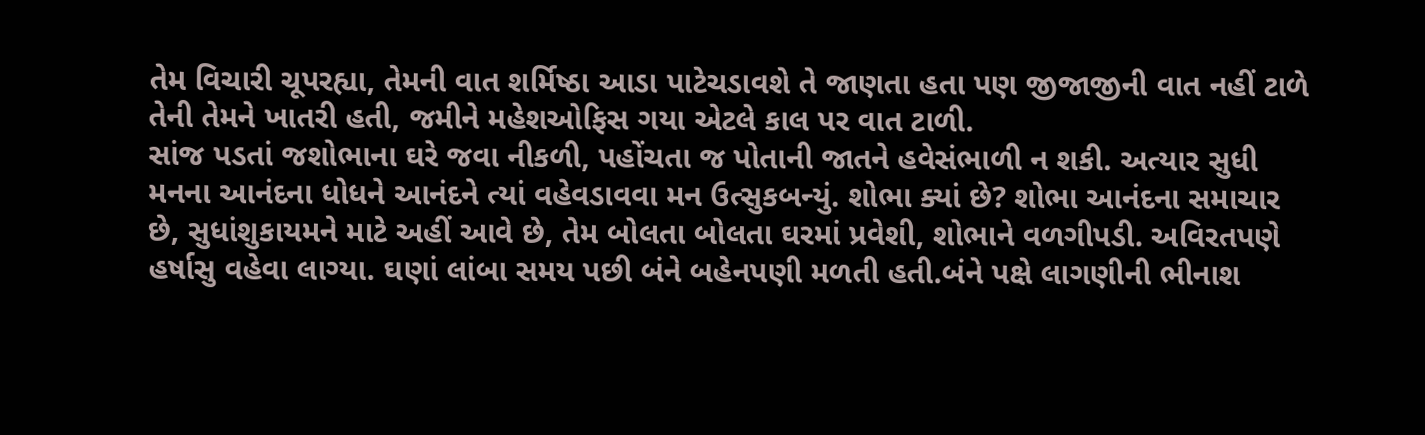તેમ વિચારી ચૂપરહ્યા, તેમની વાત શર્મિષ્ઠા આડા પાટેચડાવશે તે જાણતા હતા પણ જીજાજીની વાત નહીં ટાળે તેની તેમને ખાતરી હતી, જમીને મહેશઓફિસ ગયા એટલે કાલ પર વાત ટાળી.
સાંજ પડતાં જશોભાના ઘરે જવા નીકળી, પહોંચતા જ પોતાની જાતને હવેસંભાળી ન શકી. અત્યાર સુધી મનના આનંદના ધોધને આનંદને ત્યાં વહેવડાવવા મન ઉત્સુકબન્યું. શોભા ક્યાં છે? શોભા આનંદના સમાચાર છે, સુધાંશુકાયમને માટે અહીં આવે છે, તેમ બોલતા બોલતા ઘરમાં પ્રવેશી, શોભાને વળગીપડી. અવિરતપણે હર્ષાસુ વહેવા લાગ્યા. ઘણાં લાંબા સમય પછી બંને બહેનપણી મળતી હતી.બંને પક્ષે લાગણીની ભીનાશ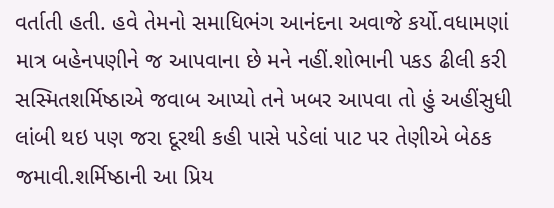વર્તાતી હતી. હવે તેમનો સમાધિભંગ આનંદના અવાજે કર્યો.વધામણાં માત્ર બહેનપણીને જ આપવાના છે મને નહીં.શોભાની પકડ ઢીલી કરી સસ્મિતશર્મિષ્ઠાએ જવાબ આપ્યો તને ખબર આપવા તો હું અહીંસુધી લાંબી થઇ પણ જરા દૂરથી કહી પાસે પડેલાં પાટ પર તેણીએ બેઠક જમાવી.શર્મિષ્ઠાની આ પ્રિય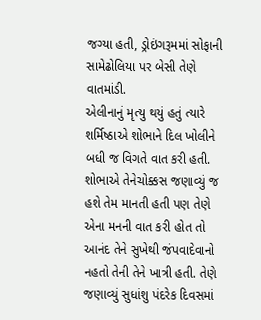જગ્યા હતી, ડ્રોઇંગરૂમમાં સોફાની સામેઢોલિયા પર બેસી તેણે વાતમાંડી.
એલીનાનું મૃત્યુ થયું હતું ત્યારે શર્મિષ્ઠાએ શોભાને દિલ ખોલીને બધી જ વિગતે વાત કરી હતી. શોભાએ તેનેચોક્કસ જણાવ્યું જ હશે તેમ માનતી હતી પણ તેણે એના મનની વાત કરી હોત તો આનંદ તેને સુખેથી જંપવાદેવાનો નહતો તેની તેને ખાત્રી હતી. તેણે જણાવ્યું સુધાંશુ પંદરેક દિવસમાં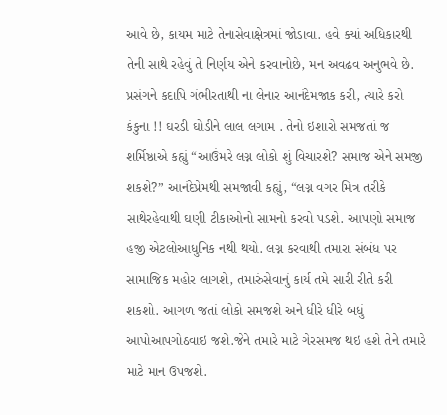આવે છે, કાયમ માટે તેનાસેવાક્ષેત્રમાં જોડાવા. હવે ક્યાં અધિકારથી તેની સાથે રહેવું તે નિર્ણય એને કરવાનોછે, મન અવઢવ અનુભવે છે. પ્રસંગને કદાપિ ગંભીરતાથી ના લેનાર આનંદેમજાક કરી, ત્યારે કરો કંકુના !! ઘરડી ઘોડીને લાલ લગામ . તેનો ઇશારો સમજતાં જ શર્મિષ્ઠાએ કહ્યું “આઉંમરે લગ્ન લોકો શું વિચારશે? સમાજ એને સમજી શકશે?” આનંદેપ્રેમથી સમજાવી કહ્યું, “લગ્ન વગર મિત્ર તરીકે સાથેરહેવાથી ઘણી ટીકાઓનો સામનો કરવો પડશે. આપણો સમાજ હજી એટલોઆધુનિક નથી થયો. લગ્ન કરવાથી તમારા સંબંધ પર સામાજિક મહોર લાગશે, તમારુંસેવાનું કાર્ય તમે સારી રીતે કરી શકશો. આગળ જતાં લોકો સમજશે અને ધીરે ધીરે બધું આપોઆપગોઠવાઇ જશે.જેને તમારે માટે ગેરસમજ થઇ હશે તેને તમારે માટે માન ઉપજશે.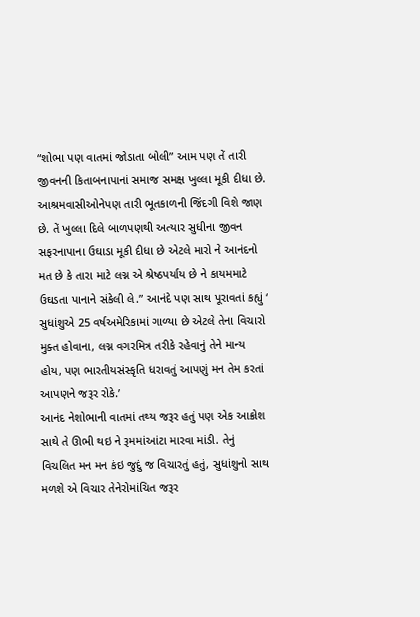“શોભા પણ વાતમાં જોડાતા બોલી” આમ પણ તેં તારી જીવનની કિતાબનાપાનાં સમાજ સમક્ષ ખુલ્લા મૂકી દીધા છે. આશ્રમવાસીઓનેપણ તારી ભૂતકાળની જિંદગી વિશે જાણ છે. તેં ખુલ્લા દિલે બાળપણથી અત્યાર સુધીના જીવન સફરનાપાના ઉઘાડા મૂકી દીધા છે એટલે મારો ને આનંદનો મત છે કે તારા માટે લગ્ન એ શ્રેષ્ઠપર્યાય છે ને કાયમમાટે ઉઘડતા પાનાને સંકેલી લે.” આનંદે પણ સાથ પૂરાવતાં કહ્યું ‘ સુધાંશુએ 25 વર્ષઅમેરિકામાં ગાળ્યા છે એટલે તેના વિચારો મુક્ત હોવાના, લગ્ન વગરમિત્ર તરીકે રહેવાનું તેને માન્ય હોય, પણ ભારતીયસંસ્કૃતિ ધરાવતું આપણું મન તેમ કરતાં આપણને જરૂર રોકે.’
આનંદ નેશોભાની વાતમાં તથ્ય જરૂર હતું પણ એક આક્રોશ સાથે તે ઊભી થઇ ને રૂમમાંઆંટા મારવા માંડી. તેનું વિચલિત મન મન કંઇ જુદું જ વિચારતું હતું, સુધાંશુનો સાથ મળશે એ વિચાર તેનેરોમાંચિત જરૂર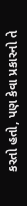કરતો હતો, પણ કેવા પ્રકારનો તે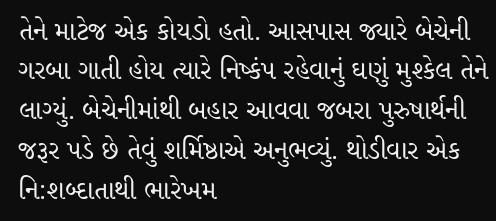તેને માટેજ એક કોયડો હતો. આસપાસ જ્યારે બેચેની ગરબા ગાતી હોય ત્યારે નિષ્કંપ રહેવાનું ઘણું મુશ્કેલ તેને લાગ્યું. બેચેનીમાંથી બહાર આવવા જબરા પુરુષાર્થની જરૂર પડે છે તેવું શર્મિષ્ઠાએ અનુભવ્યું. થોડીવાર એક નિ:શબ્દાતાથી ભારેખમ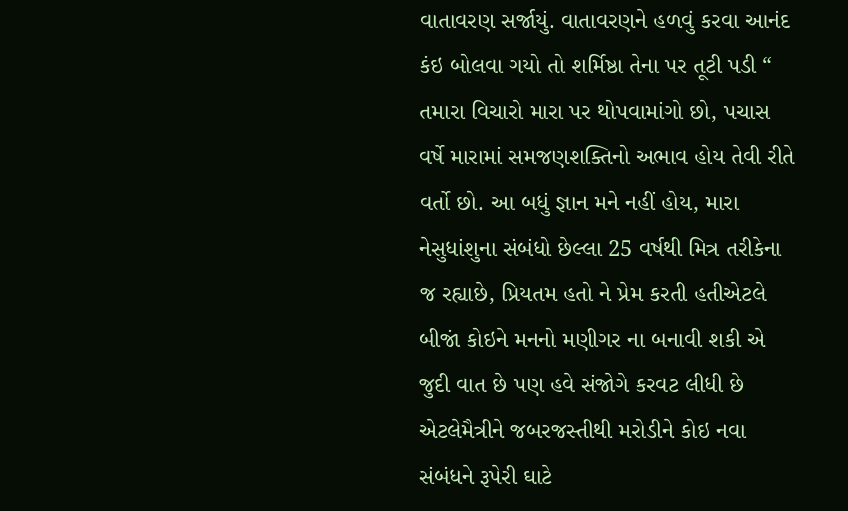વાતાવરણ સર્જાયું. વાતાવરણને હળવું કરવા આનંદ કંઇ બોલવા ગયો તો શર્મિષ્ઠા તેના પર તૂટી પડી “ તમારા વિચારો મારા પર થોપવામાંગો છો, પચાસ વર્ષે મારામાં સમજણશક્તિનો અભાવ હોય તેવી રીતે વર્તો છો. આ બધું જ્ઞાન મને નહીં હોય, મારા નેસુધાંશુના સંબંધો છેલ્લા 25 વર્ષથી મિત્ર તરીકેના જ રહ્યાછે, પ્રિયતમ હતો ને પ્રેમ કરતી હતીએટલે બીજાં કોઇને મનનો મણીગર ના બનાવી શકી એ જુદી વાત છે પણ હવે સંજોગે કરવટ લીધી છે એટલેમૈત્રીને જબરજસ્તીથી મરોડીને કોઇ નવા સંબંધને રૂપેરી ઘાટે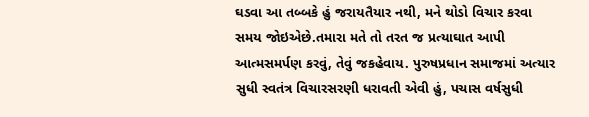ઘડવા આ તબ્બકે હું જરાયતૈયાર નથી, મને થોડો વિચાર કરવા સમય જોઇએછે.તમારા મતે તો તરત જ પ્રત્યાઘાત આપી આત્મસમર્પણ કરવું, તેવું જકહેવાય. પુરુષપ્રધાન સમાજમાં અત્યાર સુધી સ્વતંત્ર વિચારસરણી ધરાવતી એવી હું, પચાસ વર્ષસુધી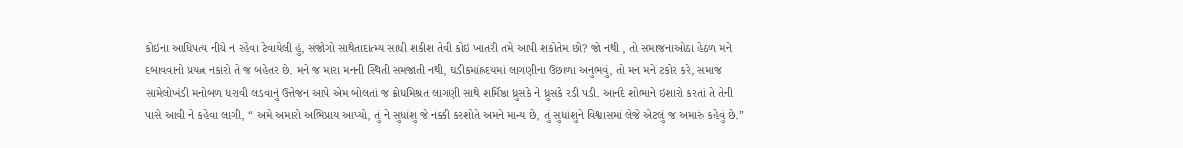કોઇના આધિપત્ય નીચે ન રહેવા ટેવાયેલી હું, સંજોગો સાથેતાદાત્મ્ય સાધી શકીશ તેવી કોઇ ખાતરી તમે આપી શકોતેમ છો? જો નથી , તો સમાજનાઓઠા હેઠળ મને દબાવવાનો પ્રયત્ન નકારો તે જ બહેતર છે. મને જ મારા મનની સ્થિતી સમજાતી નથી, ઘડીકમાંહ્રદયમાં લાગણીના ઉછાળા અનુભવું, તો મન મને ટકોર કરે, સમાજ સામેલોખંડી મનોબળ ધરાવી લડવાનું ઉત્તેજન આપે એમ બોલતાં જ ક્રોધમિશ્રત લાગણી સાથે શર્મિષ્ઠા ધ્રુસકે ને ધ્રુસકે રડી પડી. આનંદે શોભાને ઇશારો કરતાં તે તેની પાસે આવી ને કહેવા લાગી, “ અમે અમારો અભિપ્રાય આપ્યો, તું ને સુધાંશુ જે નક્કી કરશોતે અમને માન્ય છે, તું સુધાંશુને વિશ્વાસમાં લેજે એટલું જ અમારું કહેવું છે.”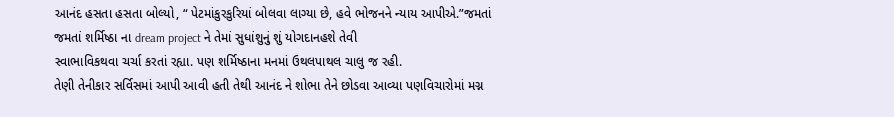આનંદ હસતા હસતા બોલ્યો, “ પેટમાંકુરકુરિયાં બોલવા લાગ્યા છે, હવે ભોજનને ન્યાય આપીએ.”જમતાં જમતાં શર્મિષ્ઠા ના dream project ને તેમાં સુધાંશુનું શું યોગદાનહશે તેવી
સ્વાભાવિકથવા ચર્ચા કરતાં રહ્યા. પણ શર્મિષ્ઠાના મનમાં ઉથલપાથલ ચાલુ જ રહી.
તેણી તેનીકાર સર્વિસમાં આપી આવી હતી તેથી આનંદ ને શોભા તેને છોડવા આવ્યા પણવિચારોમાં મગ્ન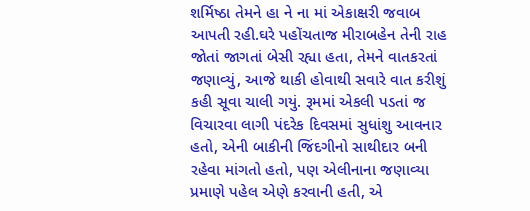શર્મિષ્ઠા તેમને હા ને ના માં એકાક્ષરી જવાબ આપતી રહી.ઘરે પહોંચતાજ મીરાબહેન તેની રાહ જોતાં જાગતાં બેસી રહ્યા હતા, તેમને વાતકરતાં જણાવ્યું, આજે થાકી હોવાથી સવારે વાત કરીશું કહી સૂવા ચાલી ગયું. રૂમમાં એકલી પડતાં જ વિચારવા લાગી પંદરેક દિવસમાં સુધાંશુ આવનાર હતો, એની બાકીની જિંદગીનો સાથીદાર બની રહેવા માંગતો હતો, પણ એલીનાના જણાવ્યા પ્રમાણે પહેલ એણે કરવાની હતી, એ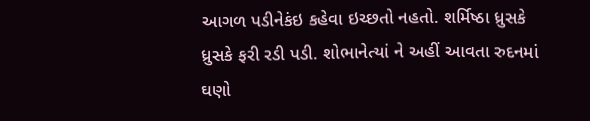આગળ પડીનેકંઇ કહેવા ઇચ્છતો નહતો. શર્મિષ્ઠા ધ્રુસકે ધ્રુસકે ફરી રડી પડી. શોભાનેત્યાં ને અહીં આવતા રુદનમાં ઘણો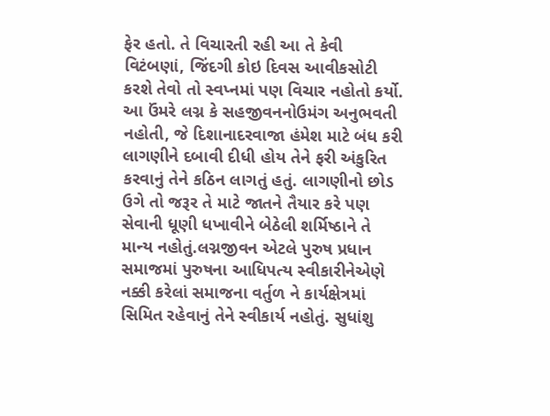ફેર હતો. તે વિચારતી રહી આ તે કેવી વિટંબણાં, જિંદગી કોઇ દિવસ આવીકસોટી કરશે તેવો તો સ્વપ્નમાં પણ વિચાર નહોતો કર્યો. આ ઉંમરે લગ્ન કે સહજીવનનોઉમંગ અનુભવતી નહોતી, જે દિશાનાદરવાજા હંમેશ માટે બંધ કરી લાગણીને દબાવી દીધી હોય તેને ફરી અંકુરિત કરવાનું તેને કઠિન લાગતું હતું. લાગણીનો છોડ ઉગે તો જરૂર તે માટે જાતને તૈયાર કરે પણ સેવાની ધૂણી ધખાવીને બેઠેલી શર્મિષ્ઠાને તે માન્ય નહોતું.લગ્નજીવન એટલે પુરુષ પ્રધાન સમાજમાં પુરુષના આધિપત્ય સ્વીકારીનેએણે નક્કી કરેલાં સમાજના વર્તુળ ને કાર્યક્ષેત્રમાં સિમિત રહેવાનું તેને સ્વીકાર્ય નહોતું. સુધાંશુ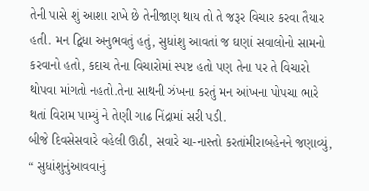તેની પાસે શું આશા રાખે છે તેનીજાણ થાય તો તે જરૂર વિચાર કરવા તૈયાર હતી. મન દ્વિધા અનુભવતું હતું, સુધાંશુ આવતાં જ ઘણાં સવાલોનો સામનો કરવાનો હતો, કદાચ તેના વિચારોમાં સ્પષ્ટ હતો પણ તેના પર તે વિચારો થોપવા માંગતો નહતો.તેના સાથની ઝંખના કરતું મન આંખના પોપચા ભારે થતાં વિરામ પામ્યું ને તેણી ગાઢ નિંદ્રામાં સરી પડી.
બીજે દિવસેસવારે વહેલી ઊઠી, સવારે ચા-નાસ્તો કરતાંમીરાબહેનને જણાવ્યું, “ સુધાંશુનુંઆવવાનું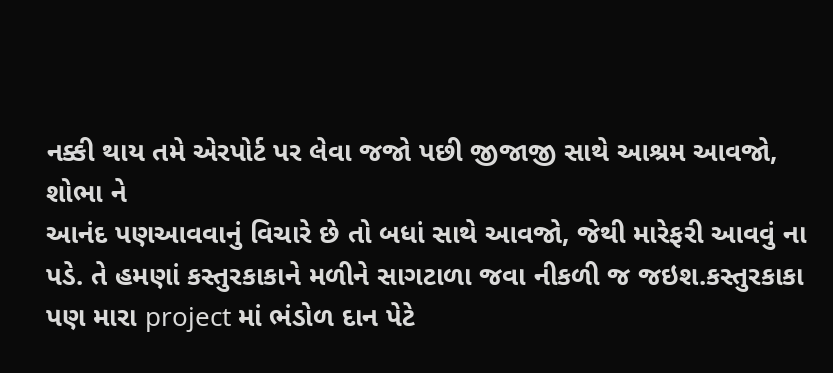નક્કી થાય તમે એરપોર્ટ પર લેવા જજો પછી જીજાજી સાથે આશ્રમ આવજો, શોભા ને
આનંદ પણઆવવાનું વિચારે છે તો બધાં સાથે આવજો, જેથી મારેફરી આવવું ના પડે. તે હમણાં કસ્તુરકાકાને મળીને સાગટાળા જવા નીકળી જ જઇશ.કસ્તુરકાકા પણ મારા project માં ભંડોળ દાન પેટે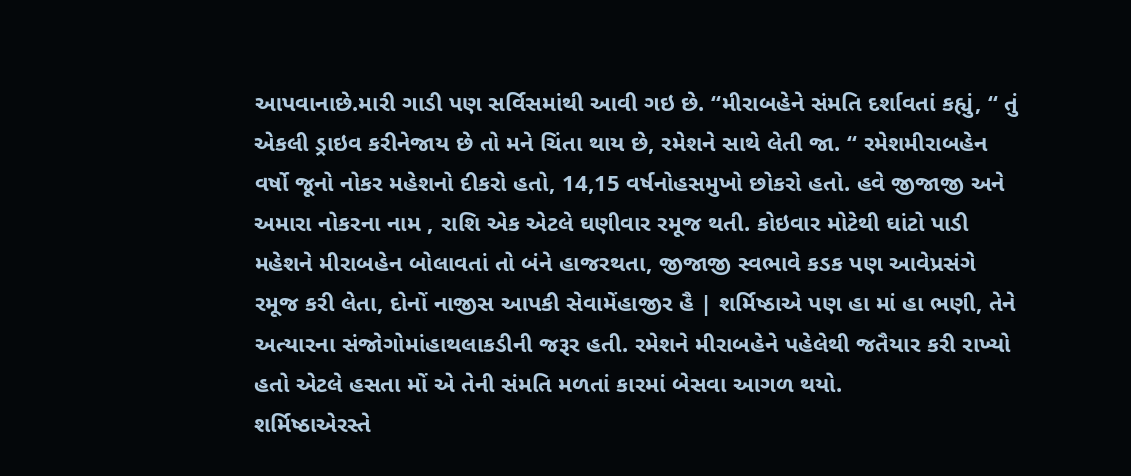આપવાનાછે.મારી ગાડી પણ સર્વિસમાંથી આવી ગઇ છે. “મીરાબહેને સંમતિ દર્શાવતાં કહ્યું, “ તું એકલી ડ્રાઇવ કરીનેજાય છે તો મને ચિંતા થાય છે, રમેશને સાથે લેતી જા. “ રમેશમીરાબહેન વર્ષો જૂનો નોકર મહેશનો દીકરો હતો, 14,15 વર્ષનોહસમુખો છોકરો હતો. હવે જીજાજી અને અમારા નોકરના નામ , રાશિ એક એટલે ઘણીવાર રમૂજ થતી. કોઇવાર મોટેથી ઘાંટો પાડી મહેશને મીરાબહેન બોલાવતાં તો બંને હાજરથતા, જીજાજી સ્વભાવે કડક પણ આવેપ્રસંગે રમૂજ કરી લેતા, દોનોં નાજીસ આપકી સેવામેંહાજીર હૈ | શર્મિષ્ઠાએ પણ હા માં હા ભણી, તેને અત્યારના સંજોગોમાંહાથલાકડીની જરૂર હતી. રમેશને મીરાબહેને પહેલેથી જતૈયાર કરી રાખ્યો હતો એટલે હસતા મોં એ તેની સંમતિ મળતાં કારમાં બેસવા આગળ થયો.
શર્મિષ્ઠાએરસ્તે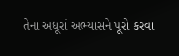તેના અધૂરાં અભ્યાસને પૂરો કરવા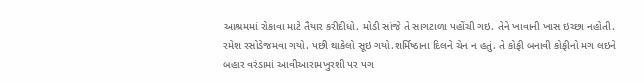આશ્રમમાં રોકાવા માટે તૈયાર કરીદીધો. મોડી સાંજે તે સાગટાળા પહોંચી ગઇ. તેને ખાવાની ખાસ ઇચ્છા નહોતી. રમેશ રસોડેજમવા ગયો. પછી થાકેલો સૂઇ ગયો.શર્મિષ્ઠાના દિલને ચેન ન હતું. તે કોફી બનાવી કોફીનો મગ લઇને બહાર વરંડામાં આવીઆરામખુરશી પર પગ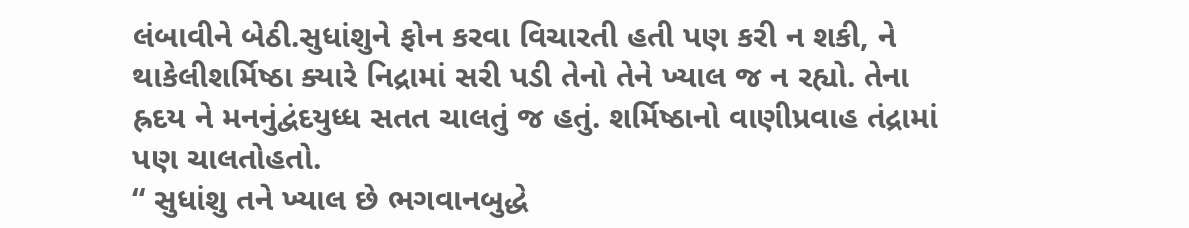લંબાવીને બેઠી.સુધાંશુને ફોન કરવા વિચારતી હતી પણ કરી ન શકી, ને થાકેલીશર્મિષ્ઠા ક્યારે નિદ્રામાં સરી પડી તેનો તેને ખ્યાલ જ ન રહ્યો. તેના હ્રદય ને મનનુંદ્વંદયુધ્ધ સતત ચાલતું જ હતું. શર્મિષ્ઠાનો વાણીપ્રવાહ તંદ્રામાં પણ ચાલતોહતો.
“ સુધાંશુ તને ખ્યાલ છે ભગવાનબુદ્ધે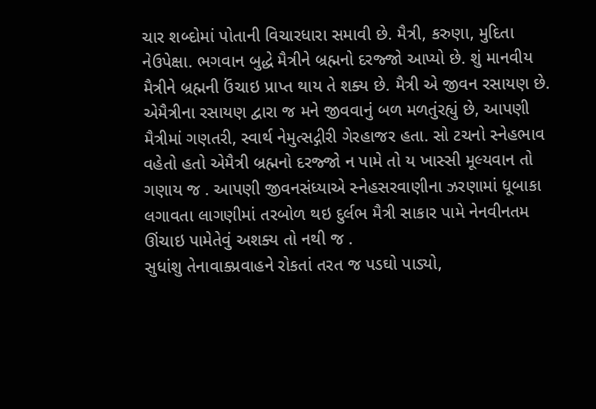ચાર શબ્દોમાં પોતાની વિચારધારા સમાવી છે. મૈત્રી, કરુણા, મુદિતા નેઉપેક્ષા. ભગવાન બુદ્ધે મૈત્રીને બ્રહ્મનો દરજ્જો આપ્યો છે. શું માનવીય મૈત્રીને બ્રહ્મની ઉંચાઇ પ્રાપ્ત થાય તે શક્ય છે. મૈત્રી એ જીવન રસાયણ છે. એમૈત્રીના રસાયણ દ્વારા જ મને જીવવાનું બળ મળતુંરહ્યું છે, આપણી મૈત્રીમાં ગણતરી, સ્વાર્થ નેમુત્સદ્ગીરી ગેરહાજર હતા. સો ટચનો સ્નેહભાવ વહેતો હતો એમૈત્રી બ્રહ્મનો દરજ્જો ન પામે તો ય ખાસ્સી મૂલ્યવાન તો ગણાય જ . આપણી જીવનસંધ્યાએ સ્નેહસરવાણીના ઝરણામાં ધૂબાકા લગાવતા લાગણીમાં તરબોળ થઇ દુર્લભ મૈત્રી સાકાર પામે નેનવીનતમ ઊંચાઇ પામેતેવું અશક્ય તો નથી જ .
સુધાંશુ તેનાવાક્પ્રવાહને રોકતાં તરત જ પડઘો પાડ્યો,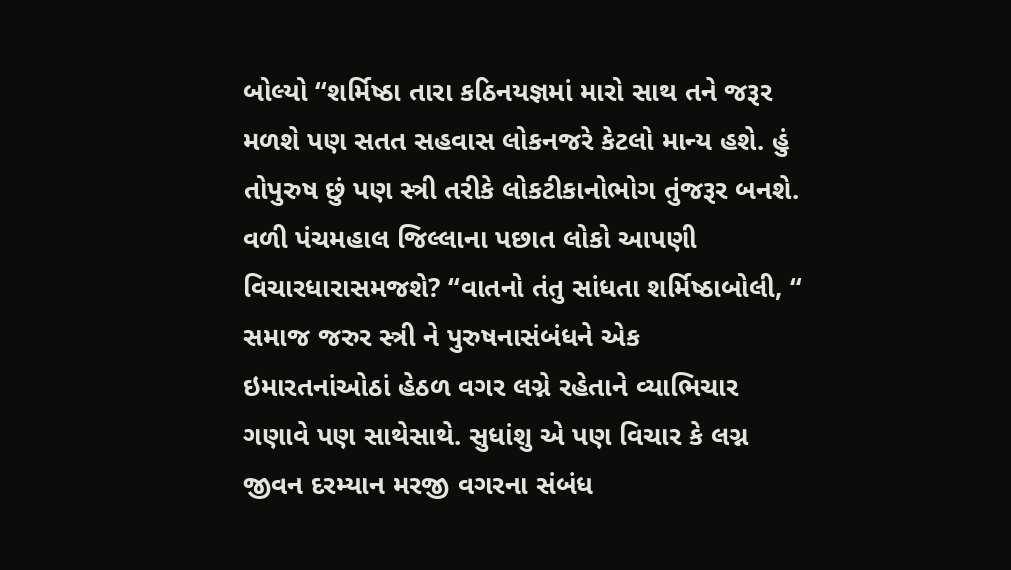બોલ્યો “શર્મિષ્ઠા તારા કઠિનયજ્ઞમાં મારો સાથ તને જરૂર મળશે પણ સતત સહવાસ લોકનજરે કેટલો માન્ય હશે. હું તોપુરુષ છું પણ સ્ત્રી તરીકે લોકટીકાનોભોગ તુંજરૂર બનશે. વળી પંચમહાલ જિલ્લાના પછાત લોકો આપણી વિચારધારાસમજશે? “વાતનો તંતુ સાંધતા શર્મિષ્ઠાબોલી, “ સમાજ જરુર સ્ત્રી ને પુરુષનાસંબંધને એક
ઇમારતનાંઓઠાં હેઠળ વગર લગ્ને રહેતાને વ્યાભિચાર ગણાવે પણ સાથેસાથે. સુધાંશુ એ પણ વિચાર કે લગ્ન જીવન દરમ્યાન મરજી વગરના સંબંધ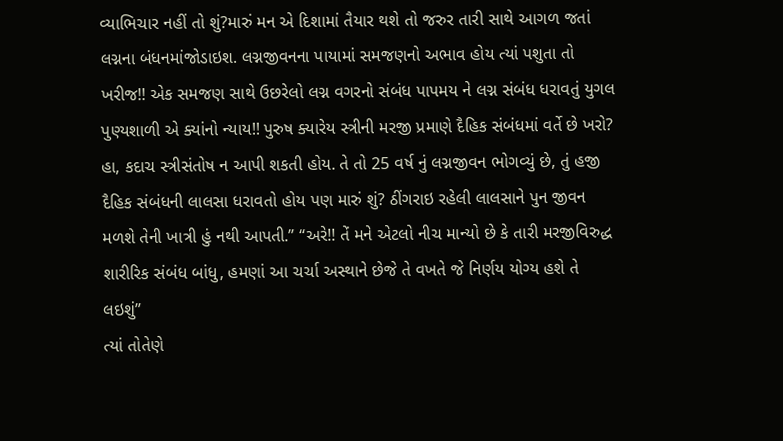વ્યાભિચાર નહીં તો શું?મારું મન એ દિશામાં તૈયાર થશે તો જરુર તારી સાથે આગળ જતાં લગ્નના બંધનમાંજોડાઇશ. લગ્નજીવનના પાયામાં સમજણનો અભાવ હોય ત્યાં પશુતા તો ખરીજ!! એક સમજણ સાથે ઉછરેલો લગ્ન વગરનો સંબંધ પાપમય ને લગ્ન સંબંધ ધરાવતું યુગલ પુણ્યશાળી એ ક્યાંનો ન્યાય!! પુરુષ ક્યારેય સ્ત્રીની મરજી પ્રમાણે દૈહિક સંબંધમાં વર્તે છે ખરો? હા, કદાચ સ્ત્રીસંતોષ ન આપી શકતી હોય. તે તો 25 વર્ષ નું લગ્નજીવન ભોગવ્યું છે, તું હજી દૈહિક સંબંધની લાલસા ધરાવતો હોય પણ મારું શું? ઠીંગરાઇ રહેલી લાલસાને પુન જીવન મળશે તેની ખાત્રી હું નથી આપતી.” “અરે!! તેં મને એટલો નીચ માન્યો છે કે તારી મરજીવિરુદ્ધ શારીરિક સંબંધ બાંધુ, હમણાં આ ચર્ચા અસ્થાને છેજે તે વખતે જે નિર્ણય યોગ્ય હશે તે લઇશું”
ત્યાં તોતેણે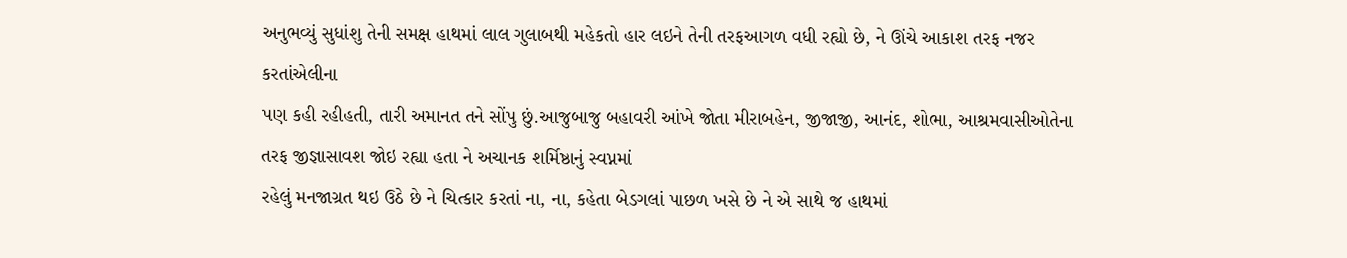અનુભવ્યું સુધાંશુ તેની સમક્ષ હાથમાં લાલ ગુલાબથી મહેકતો હાર લઇને તેની તરફઆગળ વધી રહ્યો છે, ને ઊંચે આકાશ તરફ નજર કરતાંએલીના
પણ કહી રહીહતી, તારી અમાનત તને સોંપુ છું.આજુબાજુ બહાવરી આંખે જોતા મીરાબહેન, જીજાજી, આનંદ, શોભા, આશ્રમવાસીઓતેના તરફ જીજ્ઞાસાવશ જોઇ રહ્યા હતા ને અચાનક શર્મિષ્ઠાનું સ્વપ્નમાં
રહેલું મનજાગ્રત થઇ ઉઠે છે ને ચિત્કાર કરતાં ના, ના, કહેતા બેડગલાં પાછળ ખસે છે ને એ સાથે જ હાથમાં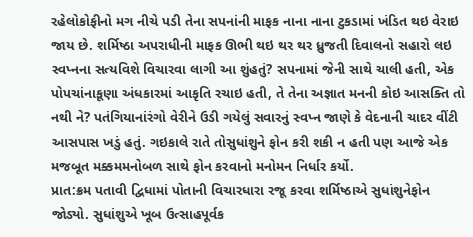રહેલોકોફીનો મગ નીચે પડી તેના સપનાંની માફક નાના નાના ટુકડામાં ખંડિત થઇ વેરાઇ જાય છે. શર્મિષ્ઠા અપરાધીની માફક ઊભી થઇ થર થર ધ્રુજતી દિવાલનો સહારો લઇ સ્વપ્નના સત્યવિશે વિચારવા લાગી આ શુંહતું? સપનામાં જેની સાથે ચાલી હતી, એક પોપચાંનાકૂણા અંધકારમાં આકૃતિ રચાઇ હતી, તે તેના અજ્ઞાત મનની કોઇ આસક્તિ તો નથી ને? પતંગિયાનાંરંગો વેરીને ઉડી ગયેલું સવારનું સ્વપ્ન જાણે કે વેદનાની ચાદર વીંટી આસપાસ ખડું હતું. ગઇકાલે રાતે તોસુધાંશુને ફોન કરી શકી ન હતી પણ આજે એક મજબૂત મક્કમમનોબળ સાથે ફોન કરવાનો મનોમન નિર્ધાર કર્યો.
પ્રાત:ક્રમ પતાવી દ્વિધામાં પોતાની વિચારધારા રજૂ કરવા શર્મિષ્ઠાએ સુધાંશુનેફોન જોડ્યો. સુધાંશુએ ખૂબ ઉત્સાહપૂર્વક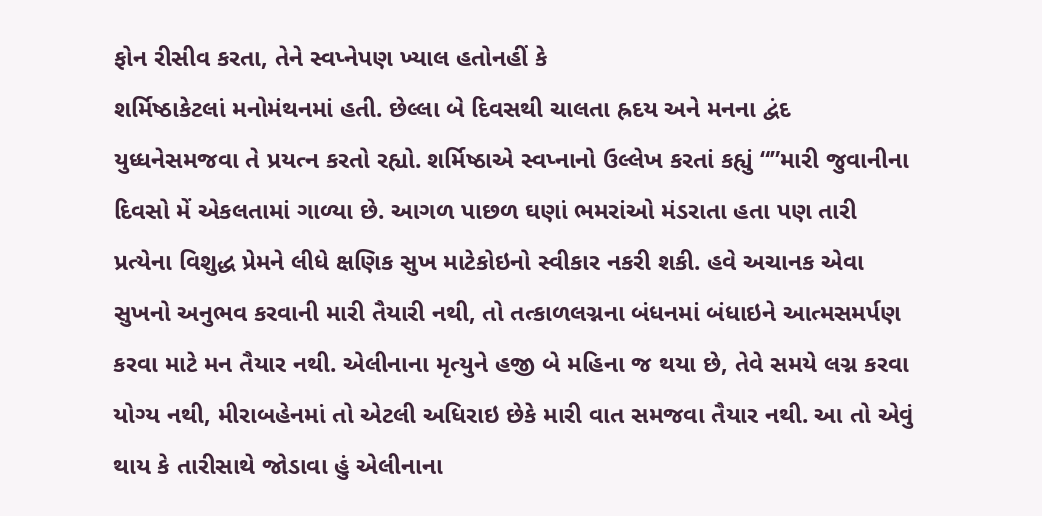ફોન રીસીવ કરતા, તેને સ્વપ્નેપણ ખ્યાલ હતોનહીં કે
શર્મિષ્ઠાકેટલાં મનોમંથનમાં હતી. છેલ્લા બે દિવસથી ચાલતા હ્રદય અને મનના દ્વંદ યુધ્ધનેસમજવા તે પ્રયત્ન કરતો રહ્યો. શર્મિષ્ઠાએ સ્વપ્નાનો ઉલ્લેખ કરતાં કહ્યું “”મારી જુવાનીના દિવસો મેં એકલતામાં ગાળ્યા છે. આગળ પાછળ ઘણાં ભમરાંઓ મંડરાતા હતા પણ તારી પ્રત્યેના વિશુદ્ધ પ્રેમને લીધે ક્ષણિક સુખ માટેકોઇનો સ્વીકાર નકરી શકી. હવે અચાનક એવા સુખનો અનુભવ કરવાની મારી તૈયારી નથી, તો તત્કાળલગ્નના બંધનમાં બંધાઇને આત્મસમર્પણ કરવા માટે મન તૈયાર નથી. એલીનાના મૃત્યુને હજી બે મહિના જ થયા છે, તેવે સમયે લગ્ન કરવા યોગ્ય નથી, મીરાબહેનમાં તો એટલી અધિરાઇ છેકે મારી વાત સમજવા તૈયાર નથી. આ તો એવું થાય કે તારીસાથે જોડાવા હું એલીનાના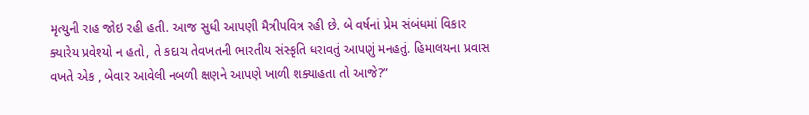મૃત્યુની રાહ જોઇ રહી હતી. આજ સુધી આપણી મૈત્રીપવિત્ર રહી છે. બે વર્ષનાં પ્રેમ સંબંધમાં વિકાર ક્યારેય પ્રવેશ્યો ન હતો, તે કદાચ તેવખતની ભારતીય સંસ્કૃતિ ધરાવતું આપણું મનહતું. હિમાલયના પ્રવાસ વખતે એક , બેવાર આવેલી નબળી ક્ષણને આપણે ખાળી શક્યાહતા તો આજે?”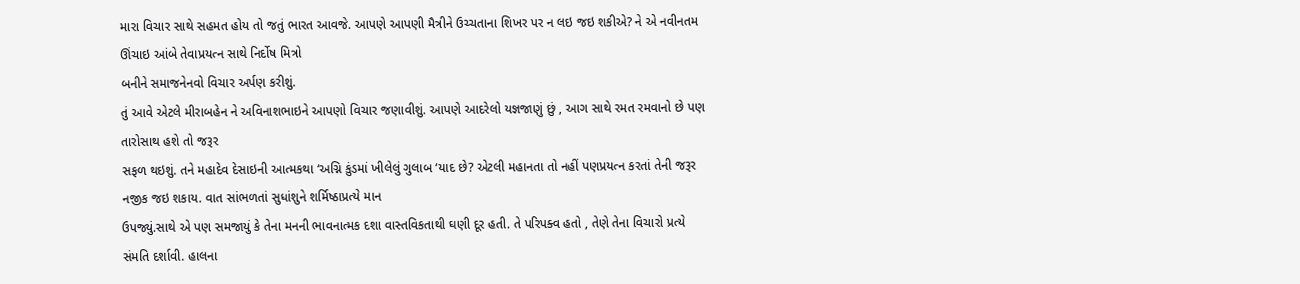મારા વિચાર સાથે સહમત હોય તો જતું ભારત આવજે. આપણે આપણી મૈત્રીને ઉચ્ચતાના શિખર પર ન લઇ જઇ શકીએ? ને એ નવીનતમ ઊંચાઇ આંબે તેવાપ્રયત્ન સાથે નિર્દોષ મિત્રો
બનીને સમાજનેનવો વિચાર અર્પણ કરીશું.
તું આવે એટલે મીરાબહેન ને અવિનાશભાઇને આપણો વિચાર જણાવીશું. આપણે આદરેલો યજ્ઞજાણું છું , આગ સાથે રમત રમવાનો છે પણ તારોસાથ હશે તો જરૂર
સફળ થઇશું. તને મહાદેવ દેસાઇની આત્મકથા ‘અગ્નિ કુંડમાં ખીલેલું ગુલાબ ‘યાદ છે? એટલી મહાનતા તો નહીં પણપ્રયત્ન કરતાં તેની જરૂર નજીક જઇ શકાય. વાત સાંભળતાં સુધાંશુને શર્મિષ્ઠાપ્રત્યે માન
ઉપજ્યું.સાથે એ પણ સમજાયું કે તેના મનની ભાવનાત્મક દશા વાસ્તવિકતાથી ઘણી દૂર હતી. તે પરિપક્વ હતો , તેણે તેના વિચારો પ્રત્યે સંમતિ દર્શાવી. હાલના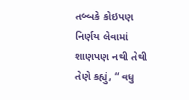તબ્બકે કોઇપણ નિર્ણય લેવામાં શાણપણ નથી તેથી તેણે કહ્યું, “ વધુ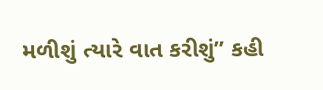મળીશું ત્યારે વાત કરીશું” કહી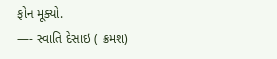ફોન મૂક્યો.
—- સ્વાતિ દેસાઇ ( ક્રમશ)